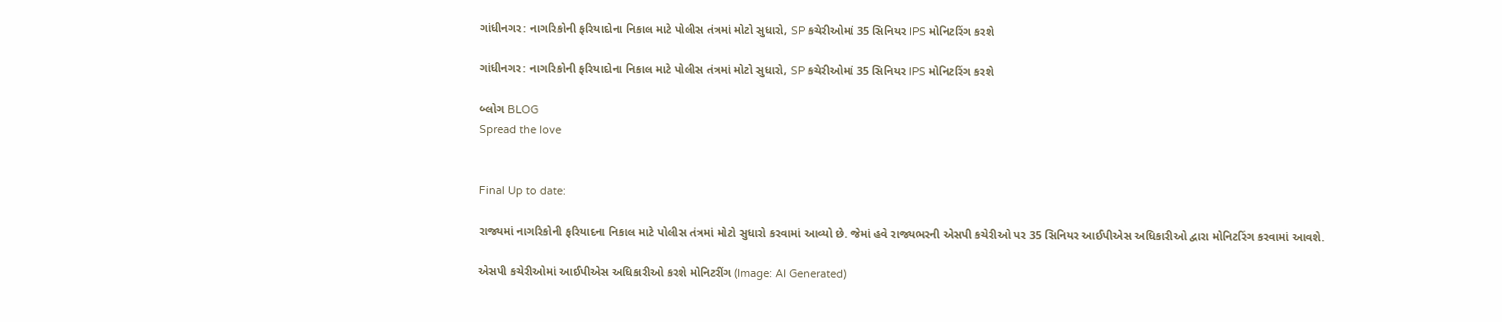ગાંધીનગર: નાગરિકોની ફરિયાદોના નિકાલ માટે પોલીસ તંત્રમાં મોટો સુધારો, SP કચેરીઓમાં 35 સિનિયર IPS મોનિટરિંગ કરશે

ગાંધીનગર: નાગરિકોની ફરિયાદોના નિકાલ માટે પોલીસ તંત્રમાં મોટો સુધારો, SP કચેરીઓમાં 35 સિનિયર IPS મોનિટરિંગ કરશે

બ્લોગ BLOG
Spread the love


Final Up to date:

રાજ્યમાં નાગરિકોની ફરિયાદના નિકાલ માટે પોલીસ તંત્રમાં મોટો સુધારો કરવામાં આવ્યો છે. જેમાં હવે રાજ્યભરની એસપી કચેરીઓ પર 35 સિનિયર આઈપીએસ અધિકારીઓ દ્વારા મોનિટરિંગ કરવામાં આવશે.

એસપી કચેરીઓમાં આઈપીએસ અધિકારીઓ કરશે મોનિટરીંગ (Image: AI Generated)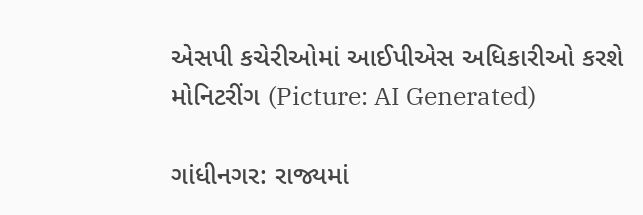એસપી કચેરીઓમાં આઈપીએસ અધિકારીઓ કરશે મોનિટરીંગ (Picture: AI Generated)

ગાંધીનગર: રાજ્યમાં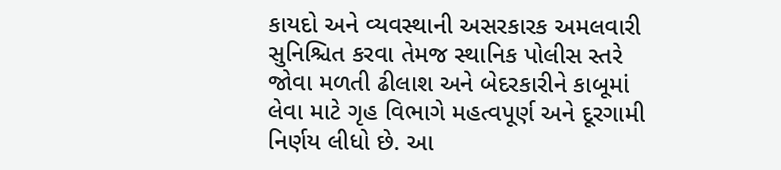કાયદો અને વ્યવસ્થાની અસરકારક અમલવારી સુનિશ્ચિત કરવા તેમજ સ્થાનિક પોલીસ સ્તરે જોવા મળતી ઢીલાશ અને બેદરકારીને કાબૂમાં લેવા માટે ગૃહ વિભાગે મહત્વપૂર્ણ અને દૂરગામી નિર્ણય લીધો છે. આ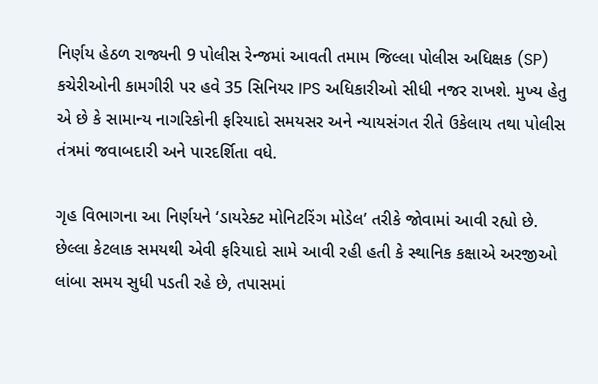નિર્ણય હેઠળ રાજ્યની 9 પોલીસ રેન્જમાં આવતી તમામ જિલ્લા પોલીસ અધિક્ષક (SP) કચેરીઓની કામગીરી પર હવે 35 સિનિયર IPS અધિકારીઓ સીધી નજર રાખશે. મુખ્ય હેતુ એ છે કે સામાન્ય નાગરિકોની ફરિયાદો સમયસર અને ન્યાયસંગત રીતે ઉકેલાય તથા પોલીસ તંત્રમાં જવાબદારી અને પારદર્શિતા વધે.

ગૃહ વિભાગના આ નિર્ણયને ‘ડાયરેક્ટ મોનિટરિંગ મોડેલ’ તરીકે જોવામાં આવી રહ્યો છે. છેલ્લા કેટલાક સમયથી એવી ફરિયાદો સામે આવી રહી હતી કે સ્થાનિક કક્ષાએ અરજીઓ લાંબા સમય સુધી પડતી રહે છે, તપાસમાં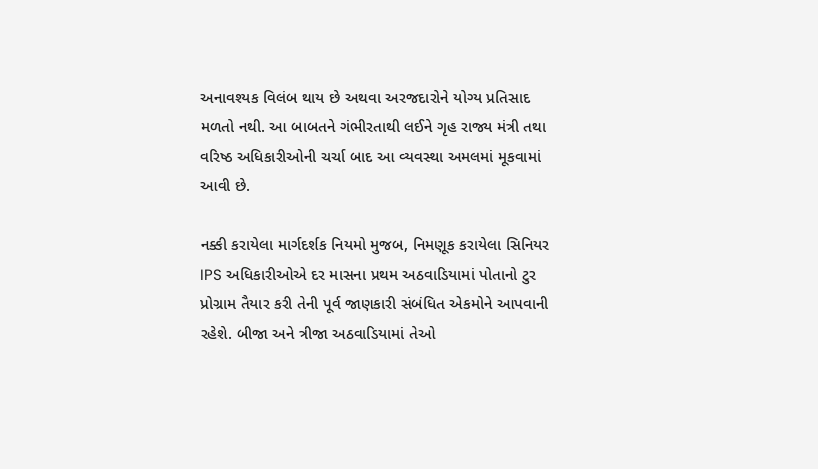અનાવશ્યક વિલંબ થાય છે અથવા અરજદારોને યોગ્ય પ્રતિસાદ મળતો નથી. આ બાબતને ગંભીરતાથી લઈને ગૃહ રાજ્ય મંત્રી તથા વરિષ્ઠ અધિકારીઓની ચર્ચા બાદ આ વ્યવસ્થા અમલમાં મૂકવામાં આવી છે.

નક્કી કરાયેલા માર્ગદર્શક નિયમો મુજબ, નિમણૂક કરાયેલા સિનિયર IPS અધિકારીઓએ દર માસના પ્રથમ અઠવાડિયામાં પોતાનો ટુર પ્રોગ્રામ તૈયાર કરી તેની પૂર્વ જાણકારી સંબંધિત એકમોને આપવાની રહેશે. બીજા અને ત્રીજા અઠવાડિયામાં તેઓ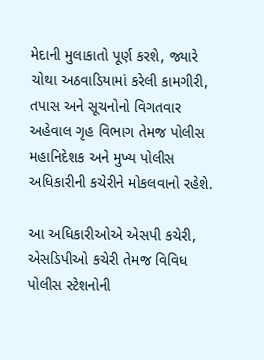મેદાની મુલાકાતો પૂર્ણ કરશે, જ્યારે ચોથા અઠવાડિયામાં કરેલી કામગીરી, તપાસ અને સૂચનોનો વિગતવાર અહેવાલ ગૃહ વિભાગ તેમજ પોલીસ મહાનિદેશક અને મુખ્ય પોલીસ અધિકારીની કચેરીને મોકલવાનો રહેશે.

આ અધિકારીઓએ એસપી કચેરી, એસડિપીઓ કચેરી તેમજ વિવિધ પોલીસ સ્ટેશનોની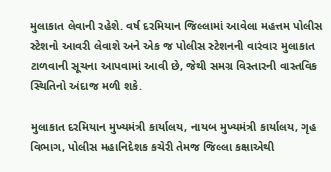મુલાકાત લેવાની રહેશે. વર્ષ દરમિયાન જિલ્લામાં આવેલા મહત્તમ પોલીસ સ્ટેશનો આવરી લેવાશે અને એક જ પોલીસ સ્ટેશનની વારંવાર મુલાકાત ટાળવાની સૂચના આપવામાં આવી છે, જેથી સમગ્ર વિસ્તારની વાસ્તવિક સ્થિતિનો અંદાજ મળી શકે.

મુલાકાત દરમિયાન મુખ્યમંત્રી કાર્યાલય, નાયબ મુખ્યમંત્રી કાર્યાલય, ગૃહ વિભાગ, પોલીસ મહાનિદેશક કચેરી તેમજ જિલ્લા કક્ષાએથી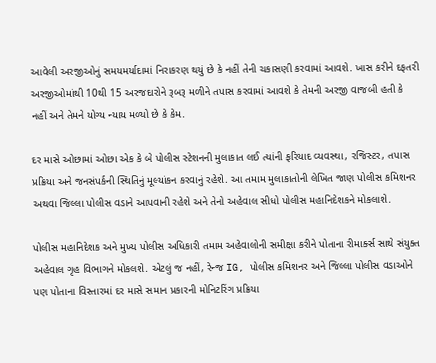આવેલી અરજીઓનું સમયમર્યાદામાં નિરાકરણ થયું છે કે નહીં તેની ચકાસણી કરવામાં આવશે. ખાસ કરીને દફતરી અરજીઓમાંથી 10થી 15 અરજદારોને રૂબરૂ મળીને તપાસ કરવામાં આવશે કે તેમની અરજી વાજબી હતી કે નહીં અને તેમને યોગ્ય ન્યાય મળ્યો છે કે કેમ.

દર માસે ઓછામાં ઓછા એક કે બે પોલીસ સ્ટેશનની મુલાકાત લઈ ત્યાંની ફરિયાદ વ્યવસ્થા, રજિસ્ટર, તપાસ પ્રક્રિયા અને જનસંપર્કની સ્થિતિનું મૂલ્યાંકન કરવાનું રહેશે. આ તમામ મુલાકાતોની લેખિત જાણ પોલીસ કમિશનર અથવા જિલ્લા પોલીસ વડાને આપવાની રહેશે અને તેનો અહેવાલ સીધો પોલીસ મહાનિદેશકને મોકલાશે.

પોલીસ મહાનિદેશક અને મુખ્ય પોલીસ અધિકારી તમામ અહેવાલોની સમીક્ષા કરીને પોતાના રીમાર્ક્સ સાથે સંયુક્ત અહેવાલ ગૃહ વિભાગને મોકલશે. એટલું જ નહીં, રેન્જ IG, પોલીસ કમિશનર અને જિલ્લા પોલીસ વડાઓને પણ પોતાના વિસ્તારમાં દર માસે સમાન પ્રકારની મોનિટરિંગ પ્રક્રિયા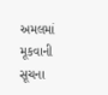અમલમાં મૂકવાની સૂચના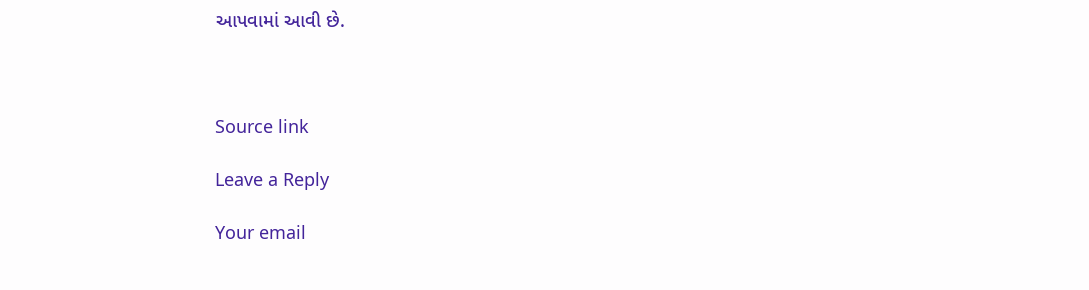આપવામાં આવી છે.



Source link

Leave a Reply

Your email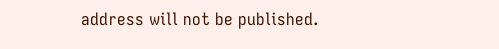address will not be published.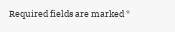Required fields are marked *